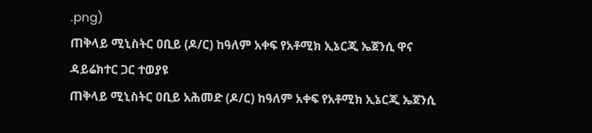.png)
ጠቅላይ ሚኒስትር ዐቢይ (ዶ/ር) ከዓለም አቀፍ የአቶሚክ ኢኔርጂ ኤጀንሲ ዋና ዳይሬክተር ጋር ተወያዩ
ጠቅላይ ሚኒስትር ዐቢይ አሕመድ (ዶ/ር) ከዓለም አቀፍ የአቶሚክ ኢኔርጂ ኤጀንሲ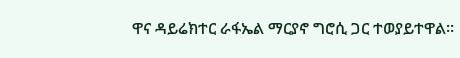ዋና ዳይሬክተር ራፋኤል ማርያኖ ግሮሲ ጋር ተወያይተዋል።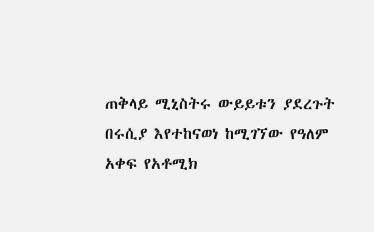ጠቅላይ ሚኒስትሩ ውይይቱን ያደረጉት በሩሲያ እየተከናወነ ከሚገኘው የዓለም አቀፍ የአቶሚክ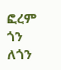ፎረም ጎን ለጎን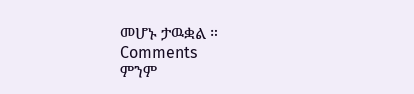መሆኑ ታዉቋል ።
Comments
ምንም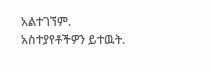አልተገኘም.
አስተያየቶችዎን ይተዉት.